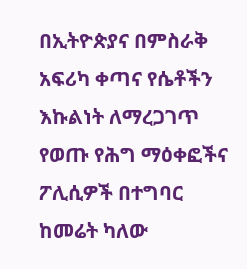በኢትዮጵያና በምስራቅ አፍሪካ ቀጣና የሴቶችን እኩልነት ለማረጋገጥ የወጡ የሕግ ማዕቀፎችና ፖሊሲዎች በተግባር ከመሬት ካለው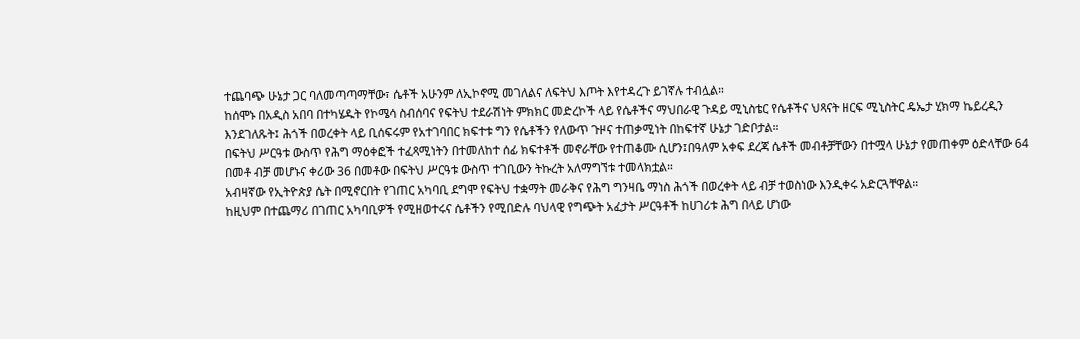ተጨባጭ ሁኔታ ጋር ባለመጣጣማቸው፣ ሴቶች አሁንም ለኢኮኖሚ መገለልና ለፍትህ እጦት እየተዳረጉ ይገኛሉ ተብሏል።
ከሰሞኑ በአዲስ አበባ በተካሄዱት የኮሜሳ ስብሰባና የፍትህ ተደራሽነት ምክክር መድረኮች ላይ የሴቶችና ማህበራዊ ጉዳይ ሚኒስቴር የሴቶችና ህጻናት ዘርፍ ሚኒስትር ዴኤታ ሂክማ ኬይረዲን እንደገለጹት፤ ሕጎች በወረቀት ላይ ቢሰፍሩም የአተገባበር ክፍተቱ ግን የሴቶችን የለውጥ ጉዞና ተጠቃሚነት በከፍተኛ ሁኔታ ገድቦታል።
በፍትህ ሥርዓቱ ውስጥ የሕግ ማዕቀፎች ተፈጻሚነትን በተመለከተ ሰፊ ክፍተቶች መኖራቸው የተጠቆሙ ሲሆን፤በዓለም አቀፍ ደረጃ ሴቶች መብቶቻቸውን በተሟላ ሁኔታ የመጠቀም ዕድላቸው 64 በመቶ ብቻ መሆኑና ቀሪው 36 በመቶው በፍትህ ሥርዓቱ ውስጥ ተገቢውን ትኩረት አለማግኘቱ ተመላክቷል።
አብዛኛው የኢትዮጵያ ሴት በሚኖርበት የገጠር አካባቢ ደግሞ የፍትህ ተቋማት መራቅና የሕግ ግንዛቤ ማነስ ሕጎች በወረቀት ላይ ብቻ ተወስነው እንዲቀሩ አድርጓቸዋል።
ከዚህም በተጨማሪ በገጠር አካባቢዎች የሚዘወተሩና ሴቶችን የሚበድሉ ባህላዊ የግጭት አፈታት ሥርዓቶች ከሀገሪቱ ሕግ በላይ ሆነው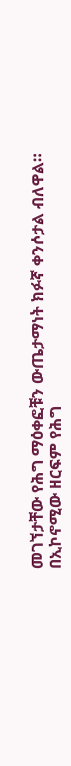መገኘታቸው የሕግ ማዕቀፎቹን ውጤታማነት ክፉኛ ቀንሶታል ብለዋል።
በኢኮኖሚው ዘርፍም የሕግ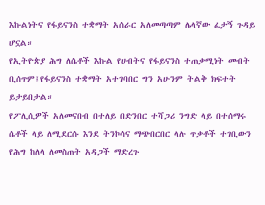እኩልነትና የፋይናንስ ተቋማት አሰራር አለመጣጣም ሌላኛው ፈታኝ ጉዳይ ሆኗል።
የኢትዮጵያ ሕግ ለሴቶች እኩል የሀብትና የፋይናንስ ተጠቃሚነት መብት ቢሰጥም፤የፋይናንስ ተቋማት አተገባበር ግን አሁንም ትልቅ ክፍተት ይታይበታል።
የፖሊሲዎች አለመናበብ በተለይ በድንበር ተሻጋሪ ንግድ ላይ በተሰማሩ ሴቶች ላይ ለሚደርሱ እንደ ትንኮሳና ማጭበርበር ላሉ ጥቃቶች ተገቢውን የሕግ ከለላ ለመስጠት አዳጋች ማድረጉ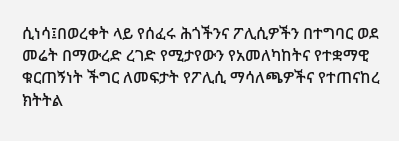ሲነሳ፤በወረቀት ላይ የሰፈሩ ሕጎችንና ፖሊሲዎችን በተግባር ወደ መሬት በማውረድ ረገድ የሚታየውን የአመለካከትና የተቋማዊ ቁርጠኝነት ችግር ለመፍታት የፖሊሲ ማሳለጫዎችና የተጠናከረ ክትትል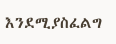እንደሚያስፈልግ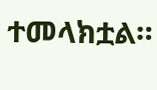ተመላክቷል።